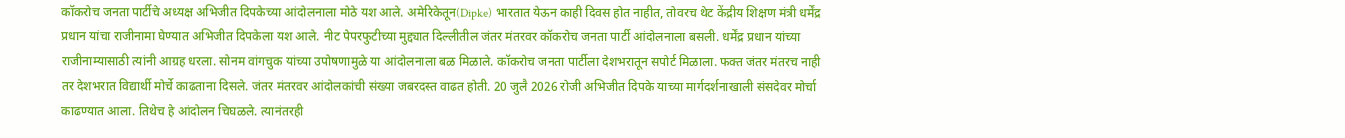कॉकरोच जनता पार्टीचे अध्यक्ष अभिजीत दिपकेच्या आंदोलनाला मोठे यश आले. अमेरिकेतून(Dipke) भारतात येऊन काही दिवस होत नाहीत, तोवरच थेट केंद्रीय शिक्षण मंत्री धर्मेंद्र प्रधान यांचा राजीनामा घेण्यात अभिजीत दिपकेला यश आले. नीट पेपरफुटीच्या मुद्द्यात दिल्लीतील जंतर मंतरवर कॉकरोच जनता पार्टी आंदोलनाला बसली. धर्मेंद्र प्रधान यांच्या राजीनाम्यासाठी त्यांनी आग्रह धरला. सोनम वांगचुक यांच्या उपोषणामुळे या आंदोलनाला बळ मिळाले. कॉकरोच जनता पार्टीला देशभरातून सपोर्ट मिळाला. फक्त जंतर मंतरच नाही तर देशभरात विद्यार्थी मोर्चे काढताना दिसले. जंतर मंतरवर आंदोलकांची संख्या जबरदस्त वाढत होती. 20 जुलै 2026 रोजी अभिजीत दिपके याच्या मार्गदर्शनाखाली संसदेवर मोर्चा काढण्यात आला. तिथेच हे आंदोलन चिघळले. त्यानंतरही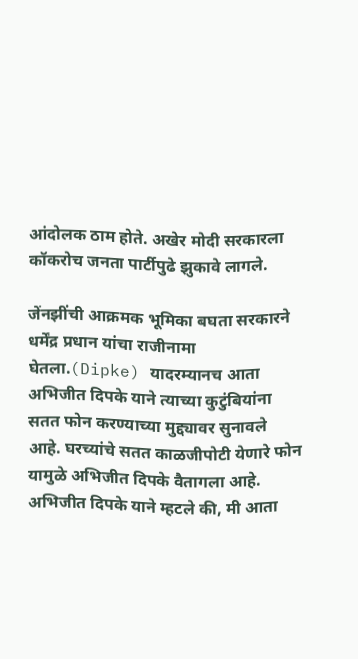आंदोलक ठाम होते. अखेर मोदी सरकारला कॉकरोच जनता पार्टीपुढे झुकावे लागले.

जेंनझींची आक्रमक भूमिका बघता सरकारने धर्मेंद्र प्रधान यांचा राजीनामा घेतला.(Dipke) यादरम्यानच आता अभिजीत दिपके याने त्याच्या कुटुंबियांना सतत फोन करण्याच्या मुद्द्यावर सुनावले आहे. घरच्यांचे सतत काळजीपोटी येणारे फोन यामुळे अभिजीत दिपके वैतागला आहे. अभिजीत दिपके याने म्हटले की, मी आता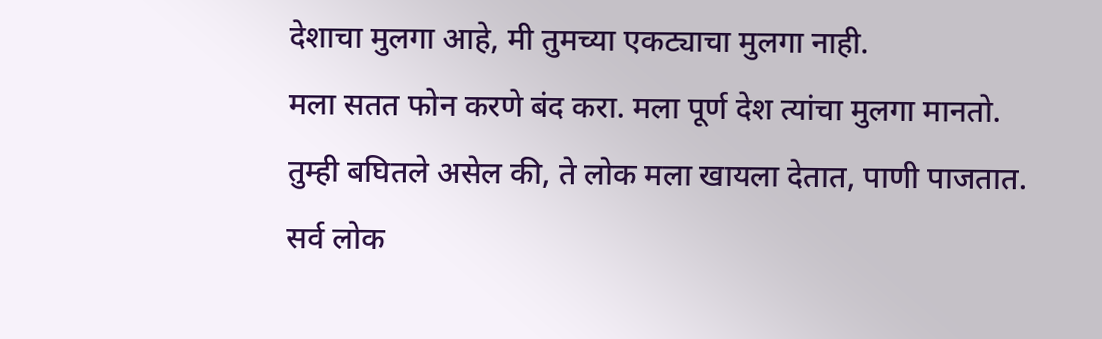देशाचा मुलगा आहे, मी तुमच्या एकट्याचा मुलगा नाही.
मला सतत फोन करणे बंद करा. मला पूर्ण देश त्यांचा मुलगा मानतो. तुम्ही बघितले असेल की, ते लोक मला खायला देतात, पाणी पाजतात. सर्व लोक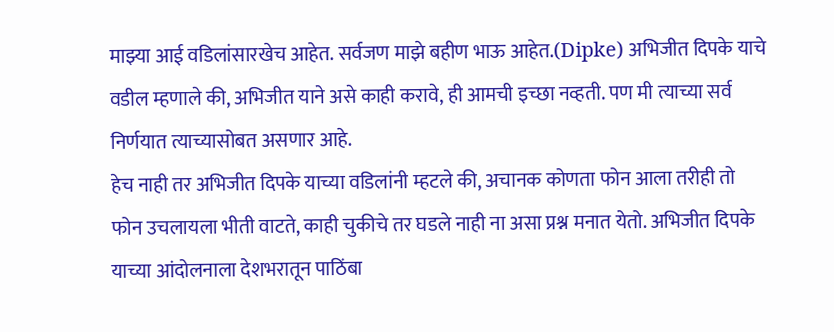माझ्या आई वडिलांसारखेच आहेत. सर्वजण माझे बहीण भाऊ आहेत.(Dipke) अभिजीत दिपके याचे वडील म्हणाले की, अभिजीत याने असे काही करावे, ही आमची इच्छा नव्हती. पण मी त्याच्या सर्व निर्णयात त्याच्यासोबत असणार आहे.
हेच नाही तर अभिजीत दिपके याच्या वडिलांनी म्हटले की, अचानक कोणता फोन आला तरीही तो फोन उचलायला भीती वाटते, काही चुकीचे तर घडले नाही ना असा प्रश्न मनात येतो. अभिजीत दिपके याच्या आंदोलनाला देशभरातून पाठिंबा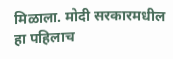मिळाला. मोदी सरकारमधील हा पहिलाच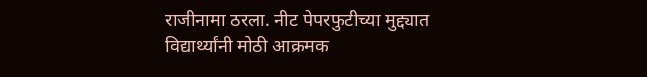राजीनामा ठरला. नीट पेपरफुटीच्या मुद्द्यात विद्यार्थ्यांनी मोठी आक्रमक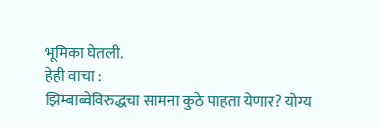भूमिका घेतली.
हेही वाचा :
झिम्बाब्वेविरुद्धचा सामना कुठे पाहता येणार? योग्य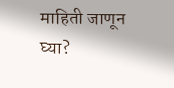माहिती जाणून घ्या?